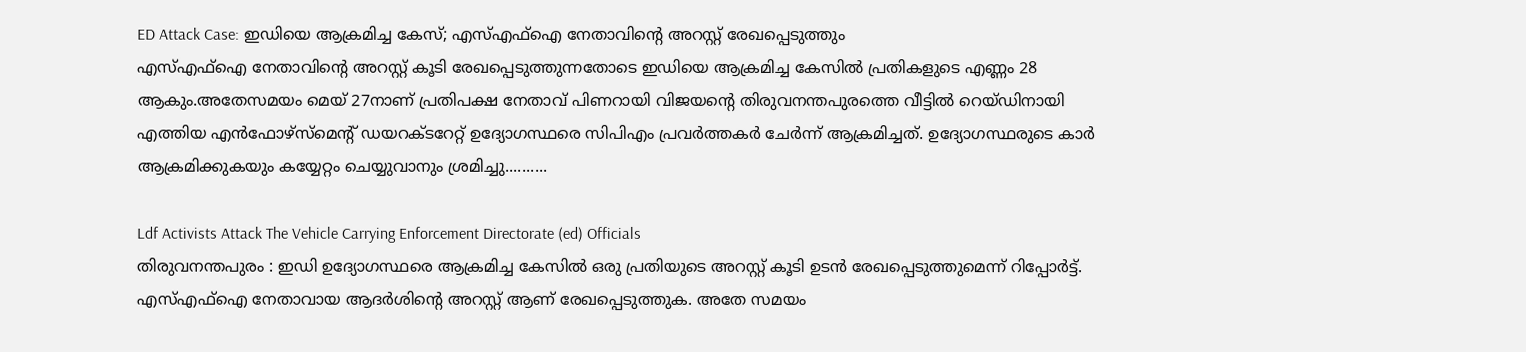ED Attack Case: ഇഡിയെ ആക്രമിച്ച കേസ്; എസ്എഫ്ഐ നേതാവിന്റെ അറസ്റ്റ് രേഖപ്പെടുത്തും
എസ്എഫ്ഐ നേതാവിന്റെ അറസ്റ്റ് കൂടി രേഖപ്പെടുത്തുന്നതോടെ ഇഡിയെ ആക്രമിച്ച കേസിൽ പ്രതികളുടെ എണ്ണം 28 ആകും.അതേസമയം മെയ് 27നാണ് പ്രതിപക്ഷ നേതാവ് പിണറായി വിജയന്റെ തിരുവനന്തപുരത്തെ വീട്ടിൽ റെയ്ഡിനായി എത്തിയ എൻഫോഴ്സ്മെന്റ് ഡയറക്ടറേറ്റ് ഉദ്യോഗസ്ഥരെ സിപിഎം പ്രവർത്തകർ ചേർന്ന് ആക്രമിച്ചത്. ഉദ്യോഗസ്ഥരുടെ കാർ ആക്രമിക്കുകയും കയ്യേറ്റം ചെയ്യുവാനും ശ്രമിച്ചു..........

Ldf Activists Attack The Vehicle Carrying Enforcement Directorate (ed) Officials
തിരുവനന്തപുരം : ഇഡി ഉദ്യോഗസ്ഥരെ ആക്രമിച്ച കേസിൽ ഒരു പ്രതിയുടെ അറസ്റ്റ് കൂടി ഉടൻ രേഖപ്പെടുത്തുമെന്ന് റിപ്പോർട്ട്. എസ്എഫ്ഐ നേതാവായ ആദർശിന്റെ അറസ്റ്റ് ആണ് രേഖപ്പെടുത്തുക. അതേ സമയം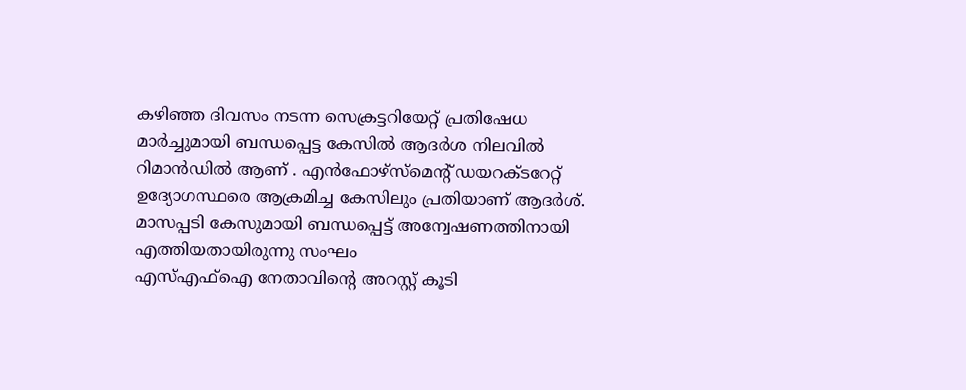കഴിഞ്ഞ ദിവസം നടന്ന സെക്രട്ടറിയേറ്റ് പ്രതിഷേധ മാർച്ചുമായി ബന്ധപ്പെട്ട കേസിൽ ആദർശ നിലവിൽ റിമാൻഡിൽ ആണ് . എൻഫോഴ്സ്മെന്റ് ഡയറക്ടറേറ്റ് ഉദ്യോഗസ്ഥരെ ആക്രമിച്ച കേസിലും പ്രതിയാണ് ആദർശ്.
മാസപ്പടി കേസുമായി ബന്ധപ്പെട്ട് അന്വേഷണത്തിനായി എത്തിയതായിരുന്നു സംഘം
എസ്എഫ്ഐ നേതാവിന്റെ അറസ്റ്റ് കൂടി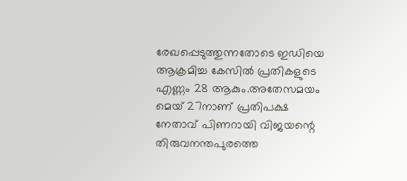രേഖപ്പെടുത്തുന്നതോടെ ഇഡിയെ ആക്രമിച്ച കേസിൽ പ്രതികളുടെ എണ്ണം 28 ആകും.അതേസമയം മെയ് 27നാണ് പ്രതിപക്ഷ നേതാവ് പിണറായി വിജയന്റെ തിരുവനന്തപുരത്തെ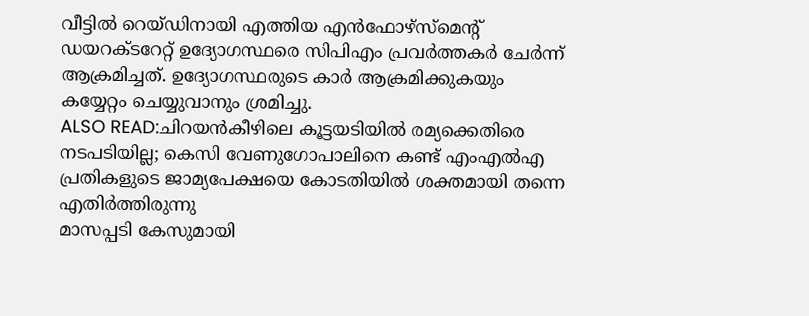വീട്ടിൽ റെയ്ഡിനായി എത്തിയ എൻഫോഴ്സ്മെന്റ് ഡയറക്ടറേറ്റ് ഉദ്യോഗസ്ഥരെ സിപിഎം പ്രവർത്തകർ ചേർന്ന് ആക്രമിച്ചത്. ഉദ്യോഗസ്ഥരുടെ കാർ ആക്രമിക്കുകയും കയ്യേറ്റം ചെയ്യുവാനും ശ്രമിച്ചു.
ALSO READ:ചിറയൻകീഴിലെ കൂട്ടയടിയിൽ രമ്യക്കെതിരെ നടപടിയില്ല; കെസി വേണുഗോപാലിനെ കണ്ട് എംഎൽഎ
പ്രതികളുടെ ജാമ്യപേക്ഷയെ കോടതിയിൽ ശക്തമായി തന്നെ എതിർത്തിരുന്നു
മാസപ്പടി കേസുമായി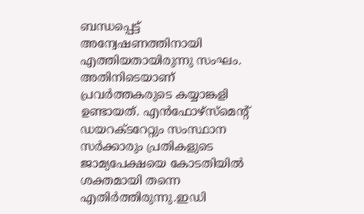ബന്ധപ്പെട്ട് അന്വേഷണത്തിനായി എത്തിയതായിരുന്നു സംഘം. അതിനിടെയാണ് പ്രവർത്തകരുടെ കയ്യാങ്കളി ഉണ്ടായത്. എൻഫോഴ്സ്മെന്റ് ഡയറക്ടറേറ്റും സംസ്ഥാന സർക്കാരും പ്രതികളുടെ ജാമ്യപേക്ഷയെ കോടതിയിൽ ശക്തമായി തന്നെ എതിർത്തിരുന്നു.ഇഡി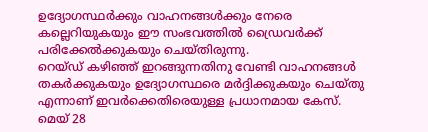ഉദ്യോഗസ്ഥർക്കും വാഹനങ്ങൾക്കും നേരെ കല്ലെറിയുകയും ഈ സംഭവത്തിൽ ഡ്രൈവർക്ക് പരിക്കേൽക്കുകയും ചെയ്തിരുന്നു.
റെയ്ഡ് കഴിഞ്ഞ് ഇറങ്ങുന്നതിനു വേണ്ടി വാഹനങ്ങൾ തകർക്കുകയും ഉദ്യോഗസ്ഥരെ മർദ്ദിക്കുകയും ചെയ്തു എന്നാണ് ഇവർക്കെതിരെയുള്ള പ്രധാനമായ കേസ്. മെയ് 28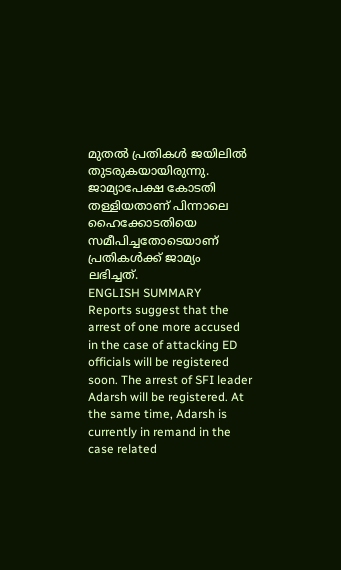മുതൽ പ്രതികൾ ജയിലിൽ തുടരുകയായിരുന്നു. ജാമ്യാപേക്ഷ കോടതി തള്ളിയതാണ് പിന്നാലെ ഹൈക്കോടതിയെ സമീപിച്ചതോടെയാണ് പ്രതികൾക്ക് ജാമ്യം ലഭിച്ചത്.
ENGLISH SUMMARY
Reports suggest that the arrest of one more accused in the case of attacking ED officials will be registered soon. The arrest of SFI leader Adarsh will be registered. At the same time, Adarsh is currently in remand in the case related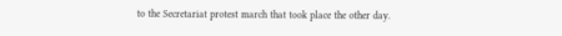to the Secretariat protest march that took place the other day.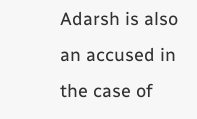Adarsh is also an accused in the case of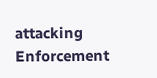attacking Enforcement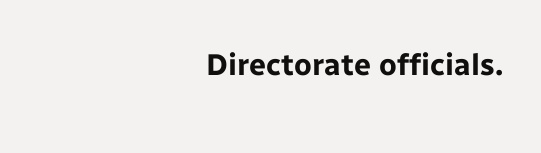Directorate officials.